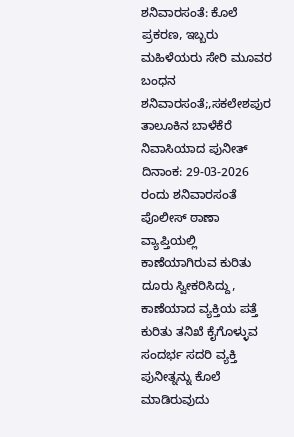ಶನಿವಾರಸಂತೆ: ಕೊಲೆ ಪ್ರಕರಣ, ಇಬ್ಬರು ಮಹಿಳೆಯರು ಸೇರಿ ಮೂವರ ಬಂಧನ
ಶನಿವಾರಸಂತೆ;,ಸಕಲೇಶಪುರ ತಾಲೂಕಿನ ಬಾಳೆಕೆರೆ ನಿವಾಸಿಯಾದ ಪುನೀತ್ ದಿನಾಂಕ: 29-03-2026 ರಂದು ಶನಿವಾರಸಂತೆ ಪೊಲೀಸ್ ಠಾಣಾ ವ್ಯಾಪ್ತಿಯಲ್ಲಿ ಕಾಣೆಯಾಗಿರುವ ಕುರಿತು ದೂರು ಸ್ವೀಕರಿಸಿದ್ದು, ಕಾಣೆಯಾದ ವ್ಯಕ್ತಿಯ ಪತ್ತೆ ಕುರಿತು ತನಿಖೆ ಕೈಗೊಳ್ಳುವ ಸಂದರ್ಭ ಸದರಿ ವ್ಯಕ್ತಿ ಪುನೀತ್ನನ್ನು ಕೊಲೆ ಮಾಡಿರುವುದು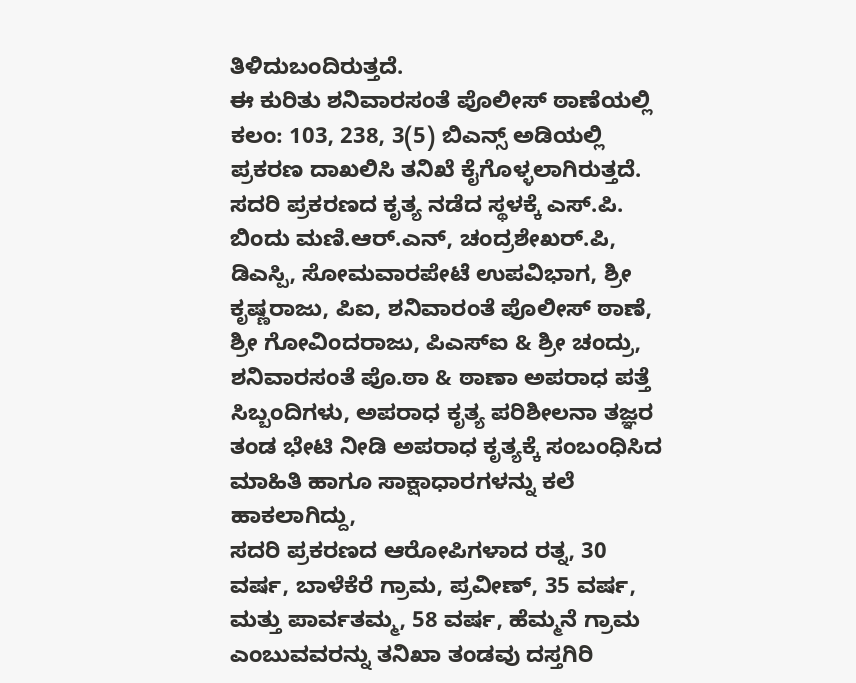ತಿಳಿದುಬಂದಿರುತ್ತದೆ.
ಈ ಕುರಿತು ಶನಿವಾರಸಂತೆ ಪೊಲೀಸ್ ಠಾಣೆಯಲ್ಲಿ ಕಲಂ: 103, 238, 3(5) ಬಿಎನ್ಸ್ ಅಡಿಯಲ್ಲಿ ಪ್ರಕರಣ ದಾಖಲಿಸಿ ತನಿಖೆ ಕೈಗೊಳ್ಳಲಾಗಿರುತ್ತದೆ. ಸದರಿ ಪ್ರಕರಣದ ಕೃತ್ಯ ನಡೆದ ಸ್ಥಳಕ್ಕೆ ಎಸ್.ಪಿ. ಬಿಂದು ಮಣಿ.ಆರ್.ಎನ್, ಚಂದ್ರಶೇಖರ್.ಪಿ, ಡಿಎಸ್ಪಿ, ಸೋಮವಾರಪೇಟೆ ಉಪವಿಭಾಗ, ಶ್ರೀ ಕೃಷ್ಣರಾಜು, ಪಿಐ, ಶನಿವಾರಂತೆ ಪೊಲೀಸ್ ಠಾಣೆ, ಶ್ರೀ ಗೋವಿಂದರಾಜು, ಪಿಎಸ್ಐ & ಶ್ರೀ ಚಂದ್ರು, ಶನಿವಾರಸಂತೆ ಪೊ.ಠಾ & ಠಾಣಾ ಅಪರಾಧ ಪತ್ತೆ ಸಿಬ್ಬಂದಿಗಳು, ಅಪರಾಧ ಕೃತ್ಯ ಪರಿಶೀಲನಾ ತಜ್ಞರ ತಂಡ ಭೇಟಿ ನೀಡಿ ಅಪರಾಧ ಕೃತ್ಯಕ್ಕೆ ಸಂಬಂಧಿಸಿದ ಮಾಹಿತಿ ಹಾಗೂ ಸಾಕ್ಷಾಧಾರಗಳನ್ನು ಕಲೆ ಹಾಕಲಾಗಿದ್ದು,
ಸದರಿ ಪ್ರಕರಣದ ಆರೋಪಿಗಳಾದ ರತ್ನ, 30 ವರ್ಷ, ಬಾಳೆಕೆರೆ ಗ್ರಾಮ, ಪ್ರವೀಣ್, 35 ವರ್ಷ, ಮತ್ತು ಪಾರ್ವತಮ್ಮ, 58 ವರ್ಷ, ಹೆಮ್ಮನೆ ಗ್ರಾಮ ಎಂಬುವವರನ್ನು ತನಿಖಾ ತಂಡವು ದಸ್ತಗಿರಿ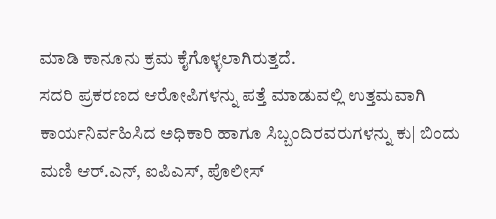ಮಾಡಿ ಕಾನೂನು ಕ್ರಮ ಕೈಗೊಳ್ಳಲಾಗಿರುತ್ತದೆ.
ಸದರಿ ಪ್ರಕರಣದ ಆರೋಪಿಗಳನ್ನು ಪತ್ತೆ ಮಾಡುವಲ್ಲಿ ಉತ್ತಮವಾಗಿ ಕಾರ್ಯನಿರ್ವಹಿಸಿದ ಅಧಿಕಾರಿ ಹಾಗೂ ಸಿಬ್ಬಂದಿರವರುಗಳನ್ನು ಕು| ಬಿಂದು ಮಣಿ ಆರ್.ಎನ್, ಐಪಿಎಸ್, ಪೊಲೀಸ್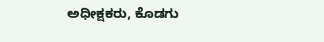ಅಧೀಕ್ಷಕರು, ಕೊಡಗು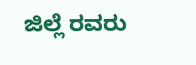ಜಿಲ್ಲೆ ರವರು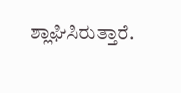ಶ್ಲಾಘಿಸಿರುತ್ತಾರೆ.